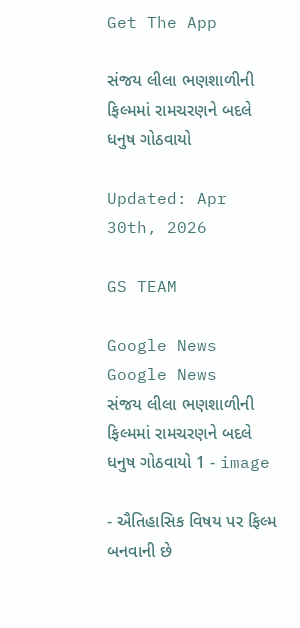Get The App

સંજય લીલા ભણશાળીની ફિલ્મમાં રામચરણને બદલે ધનુષ ગોઠવાયો

Updated: Apr 30th, 2026

GS TEAM

Google News
Google News
સંજય લીલા ભણશાળીની ફિલ્મમાં રામચરણને બદલે ધનુષ ગોઠવાયો 1 - image

- ઐતિહાસિક વિષય પર ફિલ્મ બનવાની છે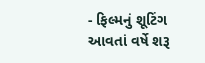- ફિલ્મનું શૂટિંગ આવતાં વર્ષે શરૂ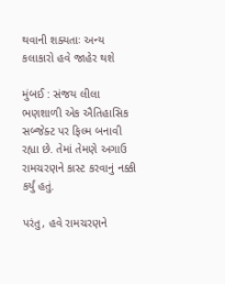થવાની શક્યતાઃ અન્ય કલાકારો હવે જાહેર થશે

મુંબઈ : સંજય લીલા ભણશાળી એક ઐતિહાસિક  સબ્જેક્ટ પર ફિલ્મ બનાવી  રહ્યા છે. તેમાં તેમણે અગાઉ રામચરણને કાસ્ટ કરવાનું નક્કી કર્યું હતું.

પરંતુ, હવે રામચરણને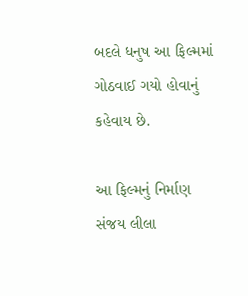બદલે ધનુષ આ ફિલ્મમાં ગોઠવાઈ ગયો હોવાનું કહેવાય છે.

આ ફિલ્મનું નિર્માણ સંજય લીલા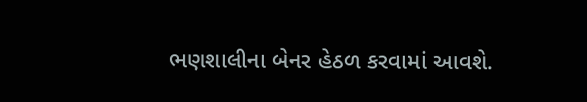ભણશાલીના બેનર હેઠળ કરવામાં આવશે.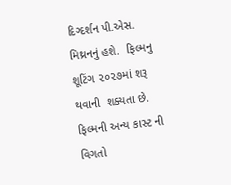દિગ્દર્શન પી.એસ. મિથ્રનનું હશે.  ફિલ્મનુ શૂટિંગ ૨૦૨૭માં શરૂ થવાની  શક્યતા છે.  ફિલ્મની અન્ય કાસ્ટ ની વિગતો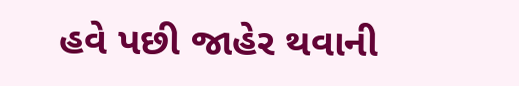હવે પછી જાહેર થવાની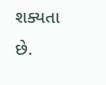શક્યતા છે.